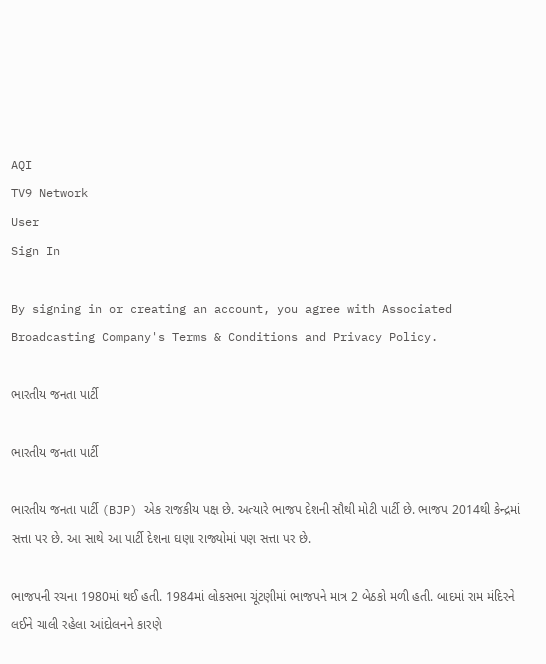AQI
TV9 Network
User
Sign In

By signing in or creating an account, you agree with Associated Broadcasting Company's Terms & Conditions and Privacy Policy.

ભારતીય જનતા પાર્ટી

ભારતીય જનતા પાર્ટી

ભારતીય જનતા પાર્ટી (BJP) એક રાજકીય પક્ષ છે. અત્યારે ભાજપ દેશની સૌથી મોટી પાર્ટી છે. ભાજપ 2014થી કેન્દ્રમાં સત્તા પર છે. આ સાથે આ પાર્ટી દેશના ઘણા રાજ્યોમાં પણ સત્તા પર છે.

ભાજપની રચના 1980માં થઈ હતી. 1984માં લોકસભા ચૂંટણીમાં ભાજપને માત્ર 2 બેઠકો મળી હતી. બાદમાં રામ મંદિરને લઈને ચાલી રહેલા આંદોલનને કારણે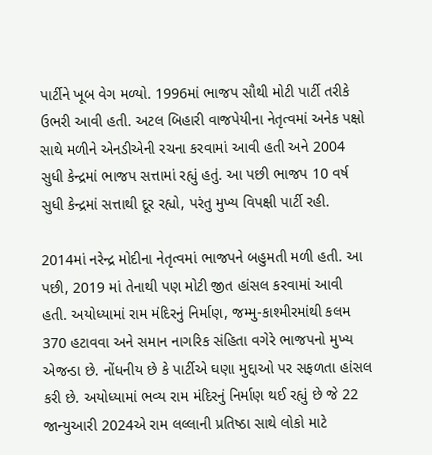પાર્ટીને ખૂબ વેગ મળ્યો. 1996માં ભાજપ સૌથી મોટી પાર્ટી તરીકે ઉભરી આવી હતી. અટલ બિહારી વાજપેયીના નેતૃત્વમાં અનેક પક્ષો સાથે મળીને એનડીએની રચના કરવામાં આવી હતી અને 2004 સુધી કેન્દ્રમાં ભાજપ સત્તામાં રહ્યું હતું. આ પછી ભાજપ 10 વર્ષ સુધી કેન્દ્રમાં સત્તાથી દૂર રહ્યો, પરંતુ મુખ્ય વિપક્ષી પાર્ટી રહી.

2014માં નરેન્દ્ર મોદીના નેતૃત્વમાં ભાજપને બહુમતી મળી હતી. આ પછી, 2019 માં તેનાથી પણ મોટી જીત હાંસલ કરવામાં આવી હતી. અયોધ્યામાં રામ મંદિરનું નિર્માણ, જમ્મુ-કાશ્મીરમાંથી કલમ 370 હટાવવા અને સમાન નાગરિક સંહિતા વગેરે ભાજપનો મુખ્ય એજન્ડા છે. નોંધનીય છે કે પાર્ટીએ ઘણા મુદ્દાઓ પર સફળતા હાંસલ કરી છે. અયોધ્યામાં ભવ્ય રામ મંદિરનું નિર્માણ થઈ રહ્યું છે જે 22 જાન્યુઆરી 2024એ રામ લલ્લાની પ્રતિષ્ઠા સાથે લોકો માટે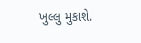ખુલ્લુ મુકાશે.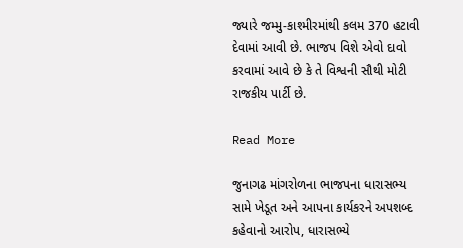જ્યારે જમ્મુ-કાશ્મીરમાંથી કલમ 370 હટાવી દેવામાં આવી છે. ભાજપ વિશે એવો દાવો કરવામાં આવે છે કે તે વિશ્વની સૌથી મોટી રાજકીય પાર્ટી છે.

Read More

જુનાગઢ માંગરોળના ભાજપના ધારાસભ્ય સામે ખેડૂત અને આપના કાર્યકરને અપશબ્દ કહેવાનો આરોપ, ધારાસભ્યે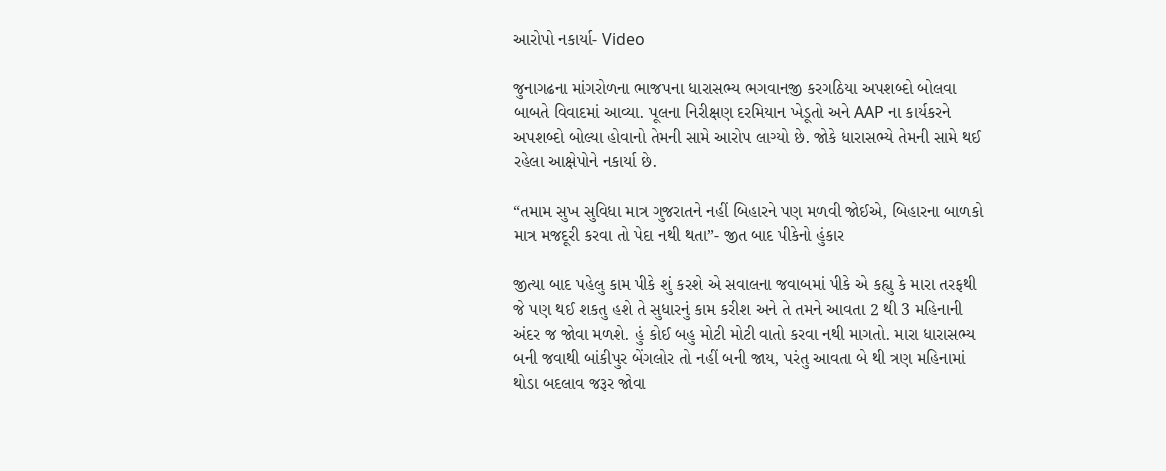આરોપો નકાર્યા- Video

જુનાગઢના માંગરોળના ભાજપના ધારાસભ્ય ભગવાનજી કરગઠિયા અપશબ્દો બોલવા બાબતે વિવાદમાં આવ્યા. પૂલના નિરીક્ષણ દરમિયાન ખેડૂતો અને AAP ના કાર્યકરને અપશબ્દો બોલ્યા હોવાનો તેમની સામે આરોપ લાગ્યો છે. જોકે ધારાસભ્યે તેમની સામે થઈ રહેલા આક્ષેપોને નકાર્યા છે.

“તમામ સુખ સુવિધા માત્ર ગુજરાતને નહીં બિહારને પણ મળવી જોઈએ, બિહારના બાળકો માત્ર મજદૂરી કરવા તો પેદા નથી થતા”- જીત બાદ પીકેનો હુંકાર

જીત્યા બાદ પહેલુ કામ પીકે શું કરશે એ સવાલના જવાબમાં પીકે એ કહ્યુ કે મારા તરફથી જે પણ થઈ શકતુ હશે તે સુધારનું કામ કરીશ અને તે તમને આવતા 2 થી 3 મહિનાની અંદર જ જોવા મળશે. હું કોઈ બહુ મોટી મોટી વાતો કરવા નથી માગતો. મારા ધારાસભ્ય બની જવાથી બાંકીપુર બેંગલોર તો નહીં બની જાય, પરંતુ આવતા બે થી ત્રણ મહિનામાં થોડા બદલાવ જરૂર જોવા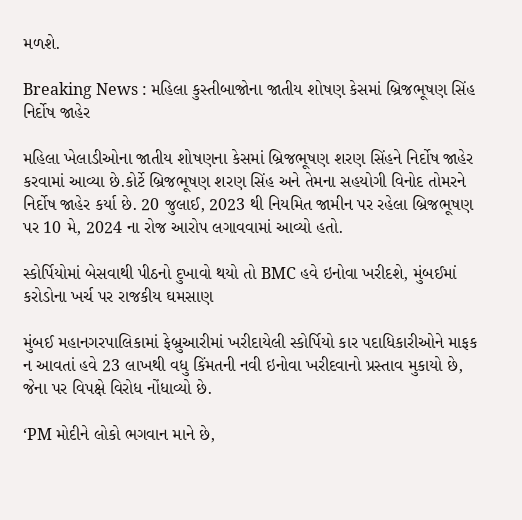મળશે.

Breaking News : મહિલા કુસ્તીબાજોના જાતીય શોષણ કેસમાં બ્રિજભૂષણ સિંહ નિર્દોષ જાહેર

મહિલા ખેલાડીઓના જાતીય શોષણના કેસમાં બ્રિજભૂષણ શરણ સિંહને નિર્દોષ જાહેર કરવામાં આવ્યા છે.કોર્ટે બ્રિજભૂષણ શરણ સિંહ અને તેમના સહયોગી વિનોદ તોમરને નિર્દોષ જાહેર કર્યા છે. 20 જુલાઈ, 2023 થી નિયમિત જામીન પર રહેલા બ્રિજભૂષણ પર 10 મે, 2024 ના રોજ આરોપ લગાવવામાં આવ્યો હતો.

સ્કોર્પિયોમાં બેસવાથી પીઠનો દુખાવો થયો તો BMC હવે ઇનોવા ખરીદશે, મુંબઈમાં કરોડોના ખર્ચ પર રાજકીય ઘમસાણ

મુંબઈ મહાનગરપાલિકામાં ફેબ્રુઆરીમાં ખરીદાયેલી સ્કોર્પિયો કાર પદાધિકારીઓને માફક ન આવતાં હવે 23 લાખથી વધુ કિંમતની નવી ઇનોવા ખરીદવાનો પ્રસ્તાવ મુકાયો છે, જેના પર વિપક્ષે વિરોધ નોંધાવ્યો છે.

‘PM મોદીને લોકો ભગવાન માને છે,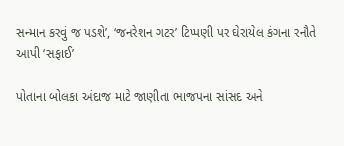સન્માન કરવું જ પડશે’, ‘જનરેશન ગટર’ ટિપ્પણી પર ઘેરાયેલ કંગના રનૌતે આપી ‘સફાઈ’

પોતાના બોલકા અંદાજ માટે જાણીતા ભાજપના સાંસદ અને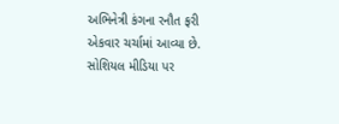અભિનેત્રી કંગના રનૌત ફરી એકવાર ચર્ચામાં આવ્યા છે. સોશિયલ મીડિયા પર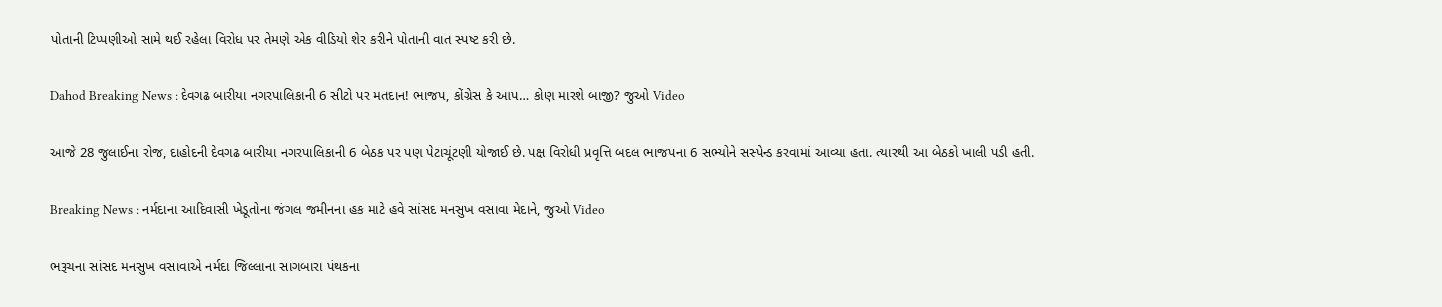પોતાની ટિપ્પણીઓ સામે થઈ રહેલા વિરોધ પર તેમણે એક વીડિયો શેર કરીને પોતાની વાત સ્પષ્ટ કરી છે.

Dahod Breaking News : દેવગઢ બારીયા નગરપાલિકાની 6 સીટો પર મતદાન! ભાજપ, કોંગ્રેસ કે આપ… કોણ મારશે બાજી? જુઓ Video

આજે 28 જુલાઈના રોજ, દાહોદની દેવગઢ બારીયા નગરપાલિકાની 6 બેઠક પર પણ પેટાચૂંટણી યોજાઈ છે. પક્ષ વિરોધી પ્રવૃત્તિ બદલ ભાજપના 6 સભ્યોને સસ્પેન્ડ કરવામાં આવ્યા હતા. ત્યારથી આ બેઠકો ખાલી પડી હતી.

Breaking News : નર્મદાના આદિવાસી ખેડૂતોના જંગલ જમીનના હક માટે હવે સાંસદ મનસુખ વસાવા મેદાને, જુઓ Video

ભરૂચના સાંસદ મનસુખ વસાવાએ નર્મદા જિલ્લાના સાગબારા પંથકના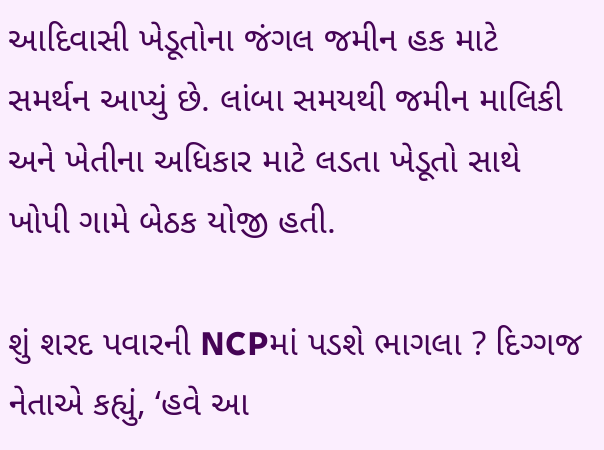આદિવાસી ખેડૂતોના જંગલ જમીન હક માટે સમર્થન આપ્યું છે. લાંબા સમયથી જમીન માલિકી અને ખેતીના અધિકાર માટે લડતા ખેડૂતો સાથે ખોપી ગામે બેઠક યોજી હતી.

શું શરદ પવારની NCPમાં પડશે ભાગલા ? દિગ્ગજ નેતાએ કહ્યું, ‘હવે આ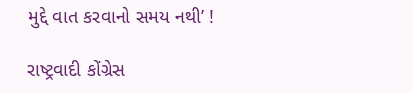મુદ્દે વાત કરવાનો સમય નથી’ !

રાષ્ટ્રવાદી કોંગ્રેસ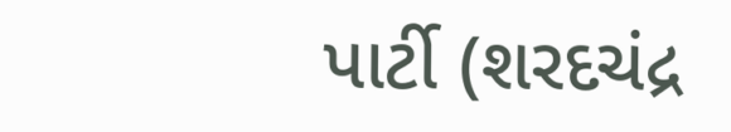પાર્ટી (શરદચંદ્ર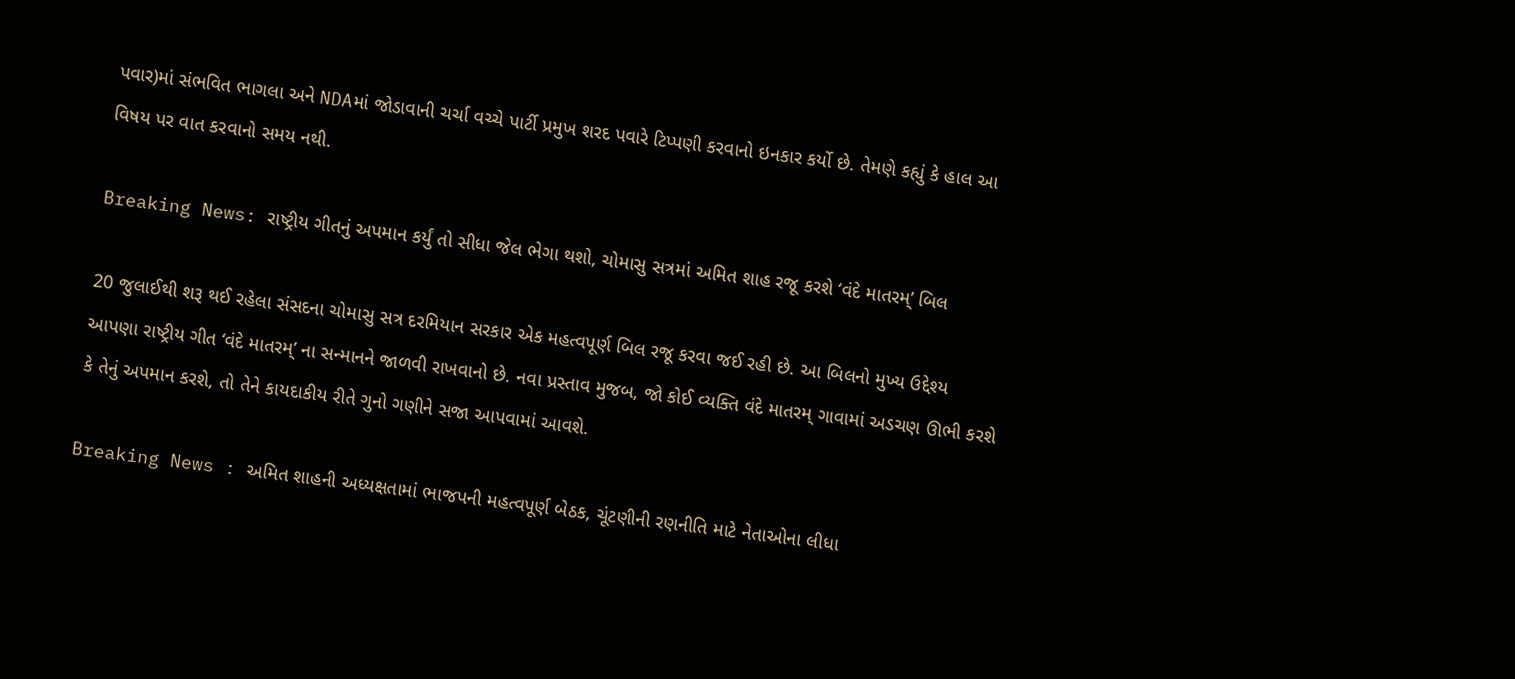પવાર)માં સંભવિત ભાગલા અને NDAમાં જોડાવાની ચર્ચા વચ્ચે પાર્ટી પ્રમુખ શરદ પવારે ટિપ્પણી કરવાનો ઇનકાર કર્યો છે. તેમણે કહ્યું કે હાલ આ વિષય પર વાત કરવાનો સમય નથી.

Breaking News: રાષ્ટ્રીય ગીતનું અપમાન કર્યું તો સીધા જેલ ભેગા થશો, ચોમાસુ સત્રમાં અમિત શાહ રજૂ કરશે ‘વંદે માતરમ્’ બિલ

20 જુલાઈથી શરૂ થઈ રહેલા સંસદના ચોમાસુ સત્ર દરમિયાન સરકાર એક મહત્વપૂર્ણ બિલ રજૂ કરવા જઈ રહી છે. આ બિલનો મુખ્ય ઉદ્દેશ્ય આપણા રાષ્ટ્રીય ગીત ‘વંદે માતરમ્’ ના સન્માનને જાળવી રાખવાનો છે. નવા પ્રસ્તાવ મુજબ, જો કોઈ વ્યક્તિ વંદે માતરમ્ ગાવામાં અડચણ ઊભી કરશે કે તેનું અપમાન કરશે, તો તેને કાયદાકીય રીતે ગુનો ગણીને સજા આપવામાં આવશે.

Breaking News : અમિત શાહની અધ્યક્ષતામાં ભાજપની મહત્વપૂર્ણ બેઠક, ચૂંટણીની રણનીતિ માટે નેતાઓના લીધા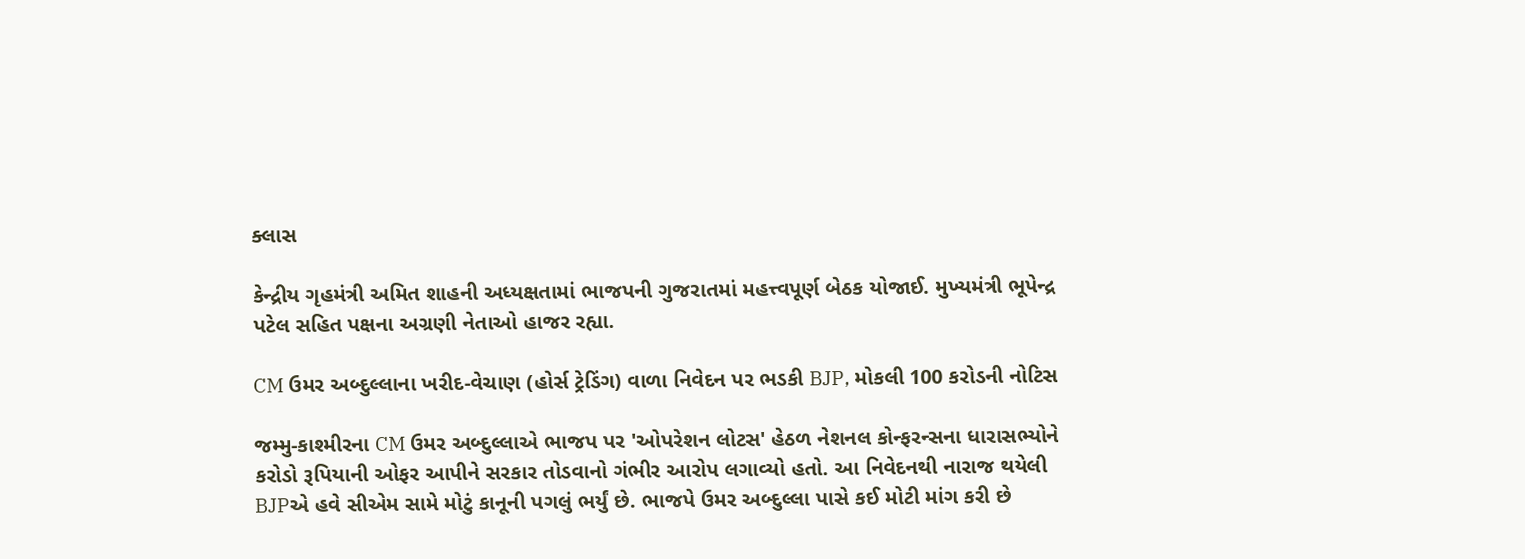ક્લાસ

કેન્દ્રીય ગૃહમંત્રી અમિત શાહની અધ્યક્ષતામાં ભાજપની ગુજરાતમાં મહત્ત્વપૂર્ણ બેઠક યોજાઈ. મુખ્યમંત્રી ભૂપેન્દ્ર પટેલ સહિત પક્ષના અગ્રણી નેતાઓ હાજર રહ્યા.

CM ઉમર અબ્દુલ્લાના ખરીદ-વેચાણ (હોર્સ ટ્રેડિંગ) વાળા નિવેદન પર ભડકી BJP, મોકલી 100 કરોડની નોટિસ

જમ્મુ-કાશ્મીરના CM ઉમર અબ્દુલ્લાએ ભાજપ પર 'ઓપરેશન લોટસ' હેઠળ નેશનલ કોન્ફરન્સના ધારાસભ્યોને કરોડો રૂપિયાની ઓફર આપીને સરકાર તોડવાનો ગંભીર આરોપ લગાવ્યો હતો. આ નિવેદનથી નારાજ થયેલી BJPએ હવે સીએમ સામે મોટું કાનૂની પગલું ભર્યું છે. ભાજપે ઉમર અબ્દુલ્લા પાસે કઈ મોટી માંગ કરી છે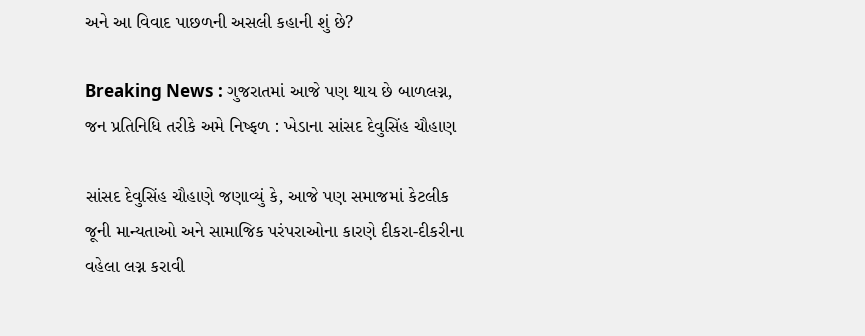અને આ વિવાદ પાછળની અસલી કહાની શું છે?

Breaking News : ગુજરાતમાં આજે પણ થાય છે બાળલગ્ન, જન પ્રતિનિધિ તરીકે અમે નિષ્ફળ : ખેડાના સાંસદ દેવુસિંહ ચૌહાણ

સાંસદ દેવુસિંહ ચૌહાણે જણાવ્યું કે, આજે પણ સમાજમાં કેટલીક જૂની માન્યતાઓ અને સામાજિક પરંપરાઓના કારણે દીકરા-દીકરીના વહેલા લગ્ન કરાવી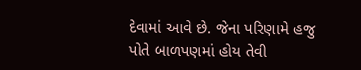દેવામાં આવે છે. જેના પરિણામે હજુ પોતે બાળપણમાં હોય તેવી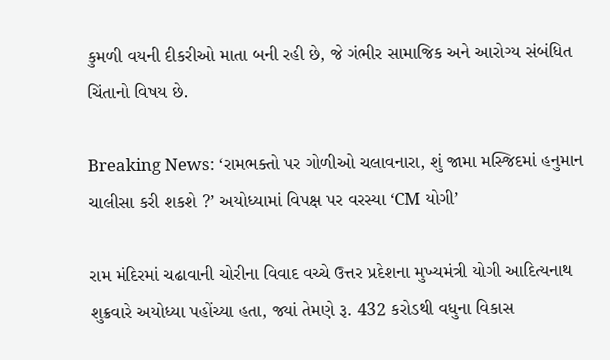કુમળી વયની દીકરીઓ માતા બની રહી છે, જે ગંભીર સામાજિક અને આરોગ્ય સંબંધિત ચિંતાનો વિષય છે.

Breaking News: ‘રામભક્તો પર ગોળીઓ ચલાવનારા, શું જામા મસ્જિદમાં હનુમાન ચાલીસા કરી શકશે ?’ અયોધ્યામાં વિપક્ષ પર વરસ્યા ‘CM યોગી’

રામ મંદિરમાં ચઢાવાની ચોરીના વિવાદ વચ્ચે ઉત્તર પ્રદેશના મુખ્યમંત્રી યોગી આદિત્યનાથ શુક્રવારે અયોધ્યા પહોંચ્યા હતા, જ્યાં તેમણે રૂ. 432 કરોડથી વધુના વિકાસ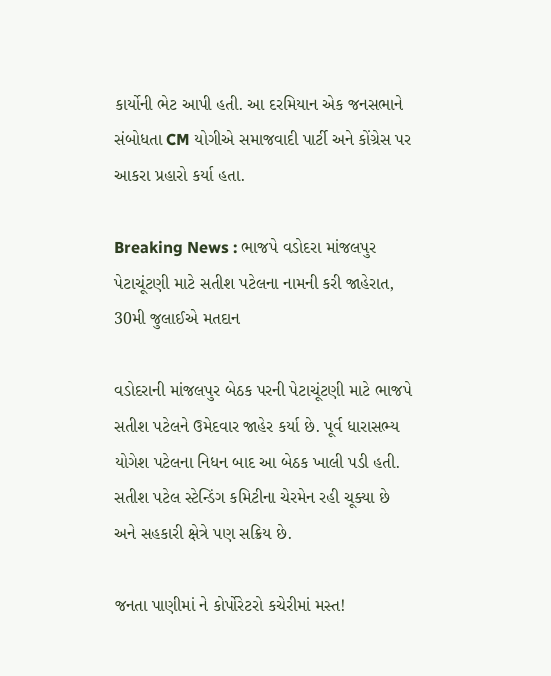કાર્યોની ભેટ આપી હતી. આ દરમિયાન એક જનસભાને સંબોધતા CM યોગીએ સમાજવાદી પાર્ટી અને કોંગ્રેસ પર આકરા પ્રહારો કર્યા હતા.

Breaking News : ભાજપે વડોદરા માંજલપુર પેટાચૂંટણી માટે સતીશ પટેલના નામની કરી જાહેરાત, 30મી જુલાઈએ મતદાન

વડોદરાની માંજલપુર બેઠક પરની પેટાચૂંટણી માટે ભાજપે સતીશ પટેલને ઉમેદવાર જાહેર કર્યા છે. પૂર્વ ધારાસભ્ય યોગેશ પટેલના નિધન બાદ આ બેઠક ખાલી પડી હતી. સતીશ પટેલ સ્ટેન્ડિંગ કમિટીના ચેરમેન રહી ચૂક્યા છે અને સહકારી ક્ષેત્રે પણ સક્રિય છે.

જનતા પાણીમાં ને કોર્પોરેટરો કચેરીમાં મસ્ત!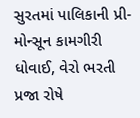સુરતમાં પાલિકાની પ્રી-મોન્સૂન કામગીરી ધોવાઈ, વેરો ભરતી પ્રજા રોષે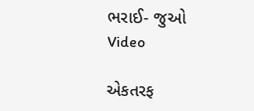ભરાઈ- જુઓ Video

એકતરફ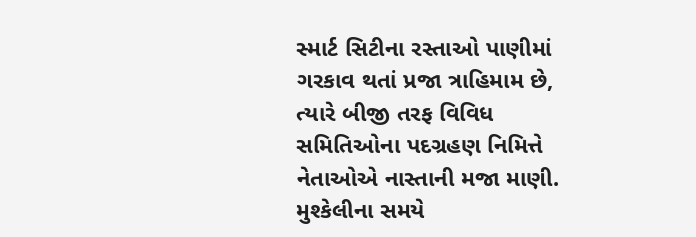સ્માર્ટ સિટીના રસ્તાઓ પાણીમાં ગરકાવ થતાં પ્રજા ત્રાહિમામ છે, ત્યારે બીજી તરફ વિવિધ સમિતિઓના પદગ્રહણ નિમિત્તે નેતાઓએ નાસ્તાની મજા માણી. મુશ્કેલીના સમયે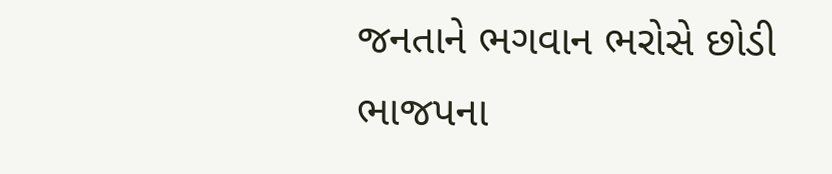જનતાને ભગવાન ભરોસે છોડી ભાજપના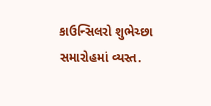કાઉન્સિલરો શુભેચ્છા સમારોહમાં વ્યસ્ત.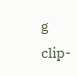g clip-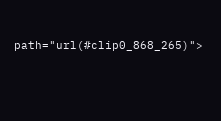path="url(#clip0_868_265)">